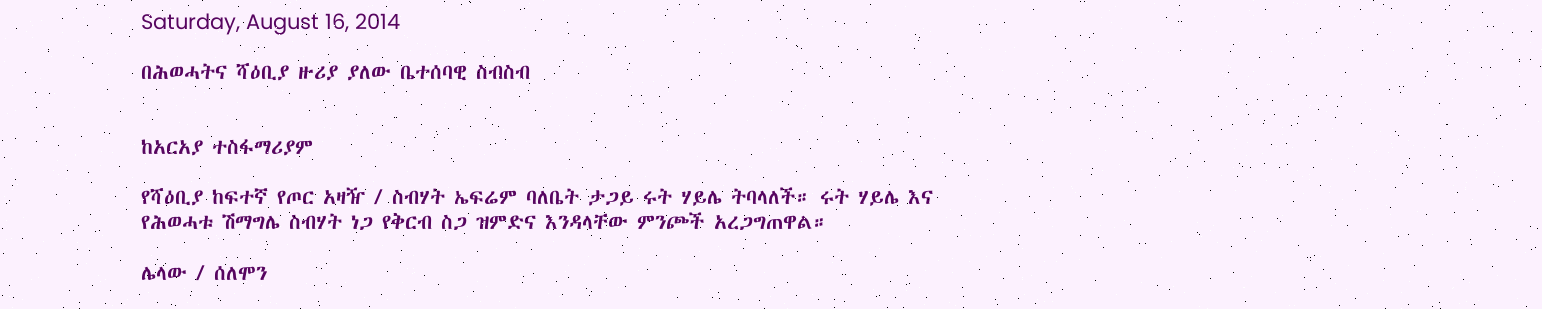Saturday, August 16, 2014

በሕወሓትና ሻዕቢያ ዙሪያ ያለው ቤተሰባዊ ስብስብ


ከአርአያ ተስፋማሪያም

የሻዕቢያ ከፍተኛ የጦር አዛዥ / ስብሃት ኤፍሬም ባለቤት ታጋይ ሩት ሃይሌ ትባላለች። ሩት ሃይሌ እና የሕወሓቱ ሽማግሌ ስብሃት ነጋ የቅርብ ስጋ ዝምድና እንዳላቸው ምንጮች አረጋግጠዋል።

ሌላው / ሰለሞን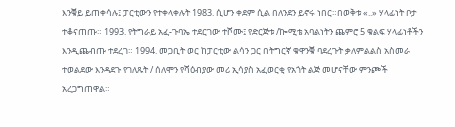እንቑይ ይጠቀሳሉ፤ ፓርቲውን የተቀላቀሉት 1983. ሲሆን ቀደም ሲል በለንደን ይኖሩ ነበር።በወቅቱ «..» ሃላፊነት ቦታ ተቆናጠጡ። 1993. የትግራይ አፈ-ጉባኤ ተደርገው ተሾሙ፤ የድርጅቱ /ኰሚቴ አባልነትን ጨምሮ 5 ቁልፍ ሃላፊነቶችን እንዲጨብጡ ተደረገ። 1994. መጋቢት ወር ከፓርቲው ልሳን ጋር በትግርኛ ቁዋንቑ ባደረጉት ቃለምልልስ አስመራ ተወልደው እንዳደጉ የገለጹት / ሰለሞን የሻዕብያው መሪ ኢሳያስ አፈወርቂ የአጎት ልጅ መሆናቸው ምንጮች አረጋግጠዋል።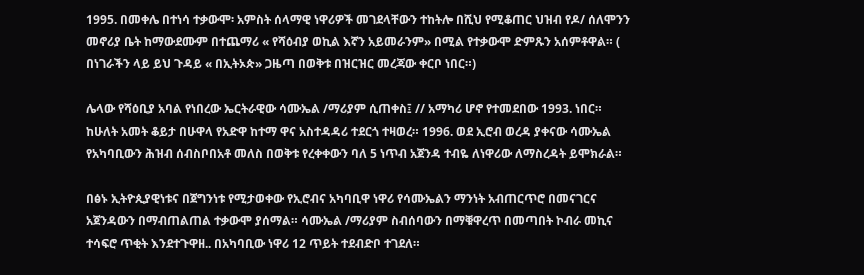1995. በመቀሌ በተነሳ ተቃውሞ፡ አምስት ሰላማዊ ነዋሪዎች መገደላቸውን ተከትሎ በሺህ የሚቆጠር ህዝብ የዶ/ ሰለሞንን መኖሪያ ቤት ከማውደሙም በተጨማሪ « የሻዕብያ ወኪል እኛን አይመራንም» በሚል የተቃውሞ ድምጹን አሰምቶዋል። ( በነገራችን ላይ ይህ ጉዳይ « በኢትኦጵ» ጋዜጣ በወቅቱ በዝርዝር መረጃው ቀርቦ ነበር።)

ሌላው የሻዕቢያ አባል የነበረው ኤርትራዊው ሳሙኤል /ማሪያም ሲጠቀስ፤ // አማካሪ ሆኖ የተመደበው 1993. ነበር። ከሁለት አመት ቆይታ በሁዋላ የአድዋ ከተማ ዋና አስተዳዳሪ ተደርጎ ተዛወረ። 1996. ወደ ኢሮብ ወረዳ ያቀናው ሳሙኤል የአካባቢውን ሕዝብ ሰብስቦበአቶ መለስ በወቅቱ የረቀቀውን ባለ 5 ነጥብ አጀንዳ ተብዬ ለነዋሪው ለማስረዳት ይሞክራል።

በፅኑ ኢትዮጲያዊነቱና በጀግንነቱ የሚታወቀው የኢሮብና አካባቢዋ ነዋሪ የሳሙኤልን ማንነት አብጠርጥሮ በመናገርና አጀንዳውን በማብጠልጠል ተቃውሞ ያሰማል። ሳሙኤል /ማሪያም ስብሰባውን በማቑዋረጥ በመጣበት ኮብራ መኪና ተሳፍሮ ጥቂት እንደተጉዋዘ.. በአካባቢው ነዋሪ 12 ጥይት ተደብድቦ ተገደለ።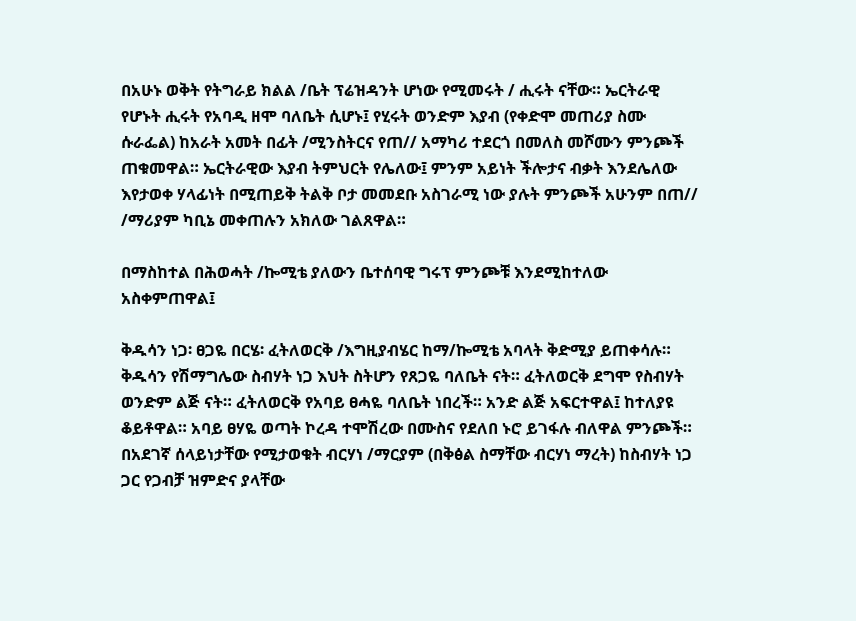በአሁኑ ወቅት የትግራይ ክልል /ቤት ፕሬዝዳንት ሆነው የሚመሩት / ሒሩት ናቸው። ኤርትራዊ የሆኑት ሒሩት የአባዲ ዘሞ ባለቤት ሲሆኑ፤ የሂሩት ወንድም እያብ (የቀድሞ መጠሪያ ስሙ ሱራፌል) ከአራት አመት በፊት /ሚንስትርና የጠ// አማካሪ ተደርጎ በመለስ መሾሙን ምንጮች ጠቁመዋል። ኤርትራዊው እያብ ትምህርት የሌለው፤ ምንም አይነት ችሎታና ብቃት እንደሌለው እየታወቀ ሃላፊነት በሚጠይቅ ትልቅ ቦታ መመደቡ አስገራሚ ነው ያሉት ምንጮች አሁንም በጠ// /ማሪያም ካቢኔ መቀጠሉን አክለው ገልጸዋል።

በማስከተል በሕወሓት /ኰሚቴ ያለውን ቤተሰባዊ ግሩፕ ምንጮቹ እንደሚከተለው አስቀምጠዋል፤

ቅዱሳን ነጋ፡ ፀጋዬ በርሄ፡ ፈትለወርቅ /እግዚያብሄር ከማ/ኰሚቴ አባላት ቅድሚያ ይጠቀሳሉ። ቅዱሳን የሽማግሌው ስብሃት ነጋ እህት ስትሆን የጸጋዬ ባለቤት ናት። ፈትለወርቅ ደግሞ የስብሃት ወንድም ልጅ ናት። ፈትለወርቅ የአባይ ፀሓዬ ባለቤት ነበረች። አንድ ልጅ አፍርተዋል፤ ከተለያዩ ቆይቶዋል። አባይ ፀሃዬ ወጣት ኮረዳ ተሞሽረው በሙስና የደለበ ኑሮ ይገፋሉ ብለዋል ምንጮች። በአደገኛ ሰላይነታቸው የሚታወቁት ብርሃነ /ማርያም (በቅፅል ስማቸው ብርሃነ ማረት) ከስብሃት ነጋ ጋር የጋብቻ ዝምድና ያላቸው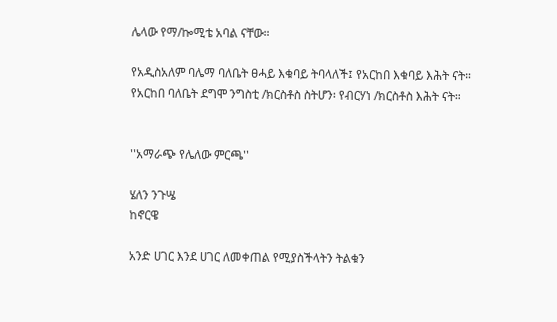ሌላው የማ/ኰሚቴ አባል ናቸው።

የአዲስአለም ባሌማ ባለቤት ፀሓይ እቁባይ ትባላለች፤ የአርከበ እቁባይ እሕት ናት። የአርከበ ባለቤት ደግሞ ንግስቲ /ክርስቶስ ስትሆን፡ የብርሃነ /ክርስቶስ እሕት ናት።


''አማራጭ የሌለው ምርጫ''

ሄለን ንጉሤ
ከኖርዌ

አንድ ሀገር እንደ ሀገር ለመቀጠል የሚያስችላትን ትልቁን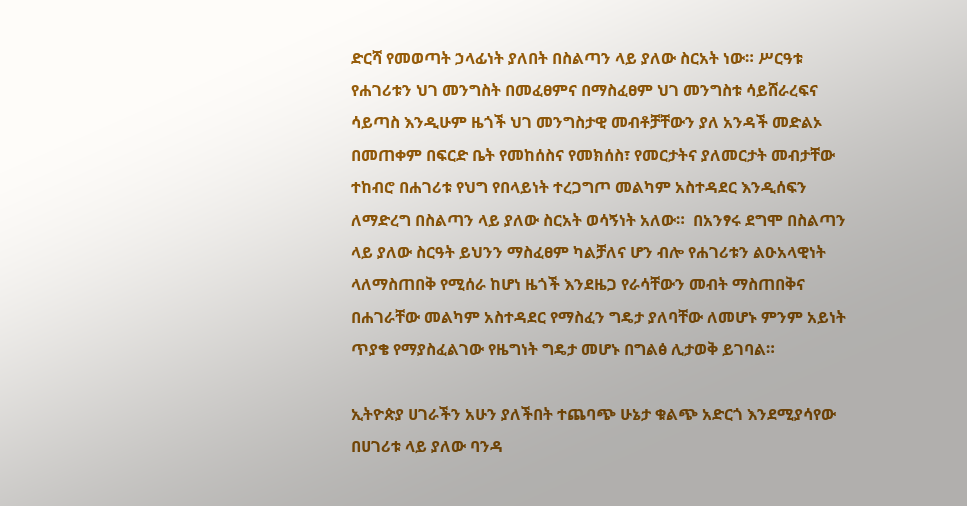ድርሻ የመወጣት ኃላፊነት ያለበት በስልጣን ላይ ያለው ስርአት ነው። ሥርዓቱ የሐገሪቱን ህገ መንግስት በመፈፀምና በማስፈፀም ህገ መንግስቱ ሳይሸራረፍና ሳይጣስ እንዲሁም ዜጎች ህገ መንግስታዊ መብቶቻቸውን ያለ አንዳች መድልኦ በመጠቀም በፍርድ ቤት የመከሰስና የመክሰስ፣ የመርታትና ያለመርታት መብታቸው ተከብሮ በሐገሪቱ የህግ የበላይነት ተረጋግጦ መልካም አስተዳደር እንዲሰፍን ለማድረግ በስልጣን ላይ ያለው ስርአት ወሳኝነት አለው።  በአንፃሩ ደግሞ በስልጣን ላይ ያለው ስርዓት ይህንን ማስፈፀም ካልቻለና ሆን ብሎ የሐገሪቱን ልዑአላዊነት ላለማስጠበቅ የሚሰራ ከሆነ ዜጎች እንደዜጋ የራሳቸውን መብት ማስጠበቅና በሐገራቸው መልካም አስተዳደር የማስፈን ግዴታ ያለባቸው ለመሆኑ ምንም አይነት ጥያቄ የማያስፈልገው የዜግነት ግዴታ መሆኑ በግልፅ ሊታወቅ ይገባል።

ኢትዮጵያ ሀገራችን አሁን ያለችበት ተጨባጭ ሁኔታ ቁልጭ አድርጎ እንደሚያሳየው በሀገሪቱ ላይ ያለው ባንዳ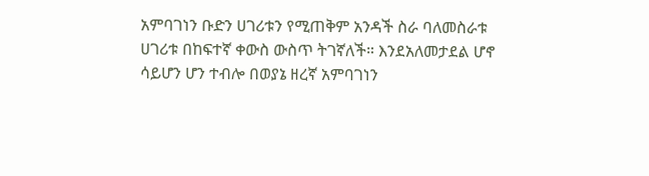አምባገነን ቡድን ሀገሪቱን የሚጠቅም አንዳች ስራ ባለመስራቱ ሀገሪቱ በከፍተኛ ቀውስ ውስጥ ትገኛለች። እንደአለመታደል ሆኖ ሳይሆን ሆን ተብሎ በወያኔ ዘረኛ አምባገነን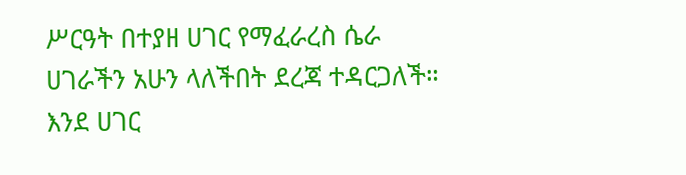ሥርዓት በተያዘ ሀገር የማፈራረስ ሴራ ሀገራችን አሁን ላለችበት ደረጃ ተዳርጋለች። እንደ ሀገር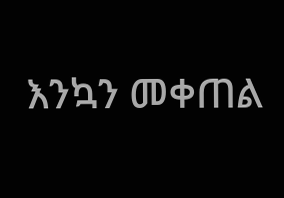እንኳን መቀጠል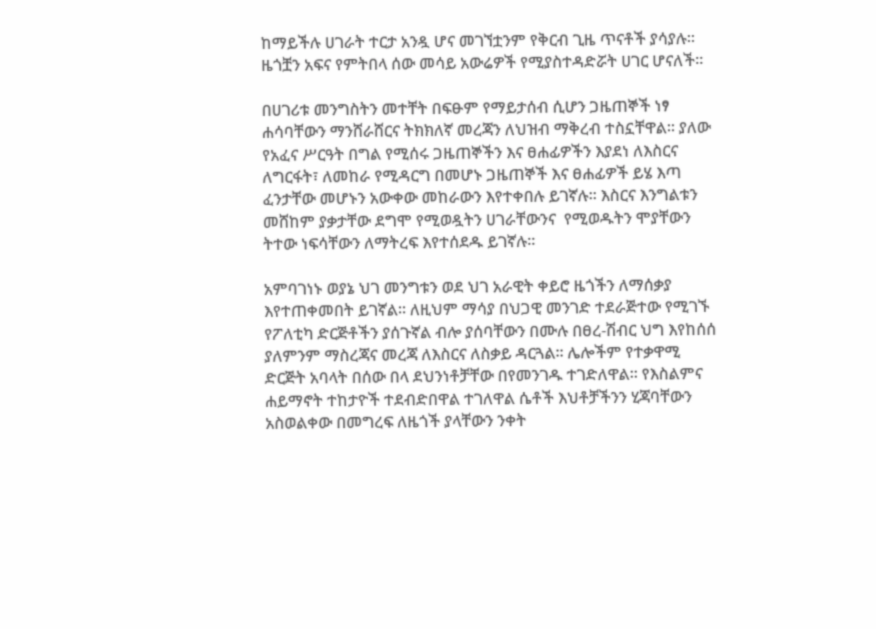ከማይችሉ ሀገራት ተርታ አንዷ ሆና መገኘቷንም የቅርብ ጊዜ ጥናቶች ያሳያሉ። ዜጎቿን አፍና የምትበላ ሰው መሳይ አውሬዎች የሚያስተዳድሯት ሀገር ሆናለች።

በሀገሪቱ መንግስትን መተቸት በፍፁም የማይታሰብ ሲሆን ጋዜጠኞች ነፃ ሐሳባቸውን ማንሸራሸርና ትክክለኛ መረጃን ለህዝብ ማቅረብ ተስኗቸዋል። ያለው የአፈና ሥርዓት በግል የሚሰሩ ጋዜጠኞችን እና ፀሐፊዎችን እያደነ ለእስርና ለግርፋት፣ ለመከራ የሚዳርግ በመሆኑ ጋዜጠኞች እና ፀሐፊዎች ይሄ እጣ ፈንታቸው መሆኑን አውቀው መከራውን እየተቀበሉ ይገኛሉ። እስርና እንግልቱን መሸከም ያቃታቸው ደግሞ የሚወዷትን ሀገራቸውንና  የሚወዱትን ሞያቸውን ትተው ነፍሳቸውን ለማትረፍ እየተሰደዱ ይገኛሉ።

አምባገነኑ ወያኔ ህገ መንግቱን ወደ ህገ አራዊት ቀይሮ ዜጎችን ለማሰቃያ እየተጠቀመበት ይገኛል። ለዚህም ማሳያ በህጋዊ መንገድ ተደራጅተው የሚገኙ የፖለቲካ ድርጅቶችን ያሰጉኛል ብሎ ያሰባቸውን በሙሉ በፀረ-ሽብር ህግ እየከሰሰ ያለምንም ማስረጃና መረጃ ለእስርና ለስቃይ ዳርጓል። ሌሎችም የተቃዋሚ ድርጅት አባላት በሰው በላ ደህንነቶቻቸው በየመንገዱ ተገድለዋል። የእስልምና ሐይማኖት ተከታዮች ተደብድበዋል ተገለዋል ሴቶች እህቶቻችንን ሂጃባቸውን አስወልቀው በመግረፍ ለዜጎች ያላቸውን ንቀት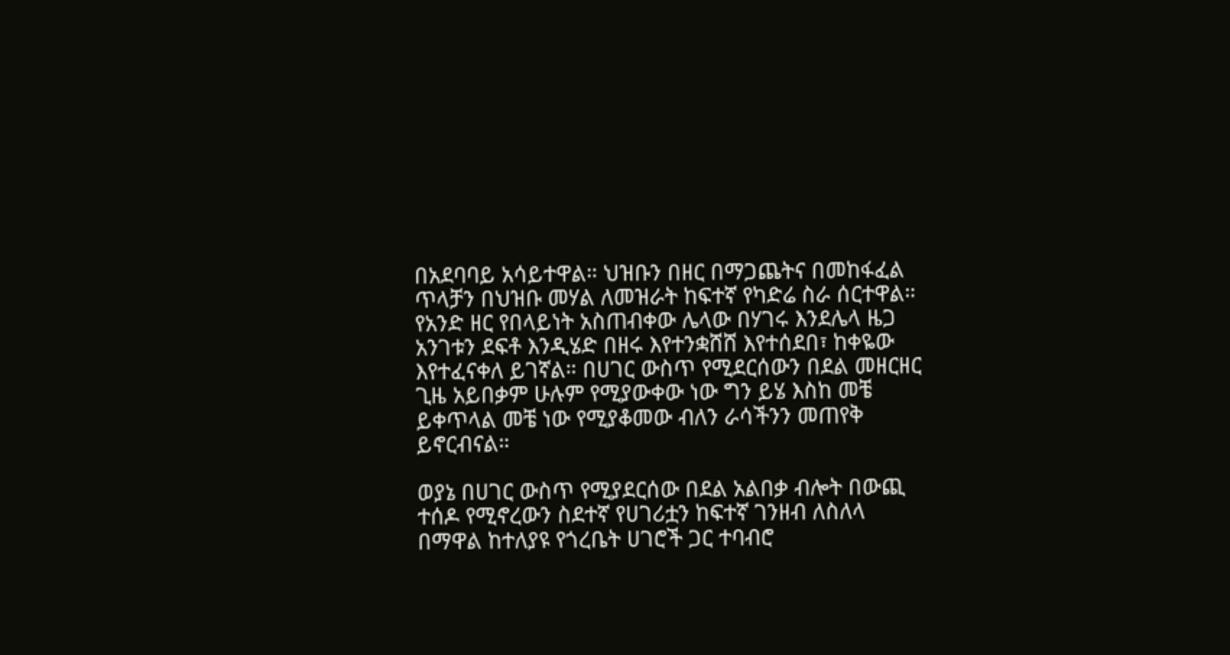በአደባባይ አሳይተዋል። ህዝቡን በዘር በማጋጨትና በመከፋፈል ጥላቻን በህዝቡ መሃል ለመዝራት ከፍተኛ የካድሬ ስራ ሰርተዋል። የአንድ ዘር የበላይነት አስጠብቀው ሌላው በሃገሩ እንደሌላ ዜጋ አንገቱን ደፍቶ እንዲሄድ በዘሩ እየተንቋሸሸ እየተሰደበ፣ ከቀዬው እየተፈናቀለ ይገኛል። በሀገር ውስጥ የሚደርሰውን በደል መዘርዘር ጊዜ አይበቃም ሁሉም የሚያውቀው ነው ግን ይሄ እስከ መቼ ይቀጥላል መቼ ነው የሚያቆመው ብለን ራሳችንን መጠየቅ ይኖርብናል።

ወያኔ በሀገር ውስጥ የሚያደርሰው በደል አልበቃ ብሎት በውጪ ተሰዶ የሚኖረውን ስደተኛ የሀገሪቷን ከፍተኛ ገንዘብ ለስለላ በማዋል ከተለያዩ የጎረቤት ሀገሮች ጋር ተባብሮ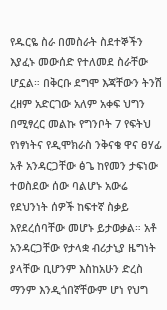የዱርዬ ስራ በመስራት ስደተኞችን እያፈኑ መውሰድ የተለመደ ስራቸው ሆኗል። በቅርቡ ደግሞ እጃቸውን ትንሽ ረዘም አድርገው አለም አቀፍ ህግን በሚፃረር መልኩ የግንቦት 7 የፍትህ የነፃነትና የዲሞክራስ ንቅናቄ ዋና ፀሃፊ አቶ አንዳርጋቸው ፅጌ ከየመን ታፍነው ተወስደው ሰው ባልሆኑ አውሬ የደህንነት ሰዎች ከፍተኛ ስቃይ እየደረሰባቸው መሆኑ ይታወቃል። አቶ አንዳርጋቸው የታላቋ ብሪታኒያ ዜግነት ያላቸው ቢሆንም እስከአሁን ድረስ ማንም እንዲጎበኛቸውም ሆነ የህግ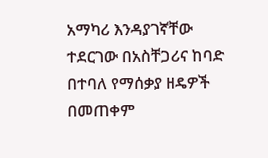አማካሪ እንዳያገኛቸው ተደርገው በአስቸጋሪና ከባድ በተባለ የማሰቃያ ዘዴዎች በመጠቀም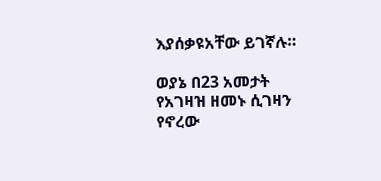እያሰቃዩአቸው ይገኛሉ።

ወያኔ በ23 አመታት የአገዛዝ ዘመኑ ሲገዛን የኖረው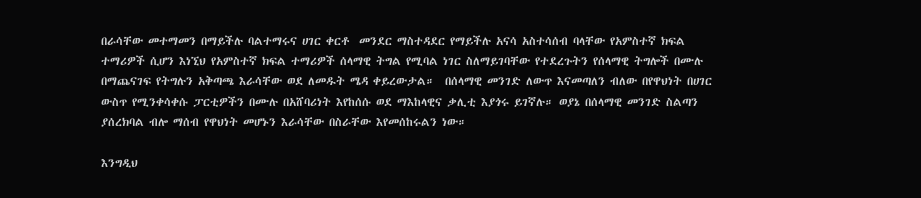በራሳቸው መተማመን በማይችሉ ባልተማሩና ሀገር ቀርቶ  መንደር ማስተዳደር የማይችሉ አናሳ አስተሳሰብ ባላቸው የአምስተኛ ክፍል ተማሪዎች ሲሆን እነኚህ የአምስተኛ ክፍል ተማሪዎች ሰላማዊ ትግል የሚባል ነገር ስለማይገባቸው የተደረጉትን የሰላማዊ ትግሎች በሙሉ በማጨናገፍ የትግሉን አቅጣጫ እራሳቸው ወደ ለመዱት ሜዳ ቀይረውታል።  በሰላማዊ መንገድ ለውጥ እናመጣለን ብለው በየዋህነት በሀገር ውስጥ የሚንቀሳቀሱ ፓርቲዎችን በሙሉ በአሸባሪነት እየከሰሱ ወደ ማእከላዊና ቃሊቲ እያጎሩ ይገኛሉ። ወያኔ በሰላማዊ መንገድ ስልጣን ያሰረክባል ብሎ ማሰብ የዋህነት መሆኑን እራሳቸው በስራቸው እየመሰከሩልን ነው።

እንግዲህ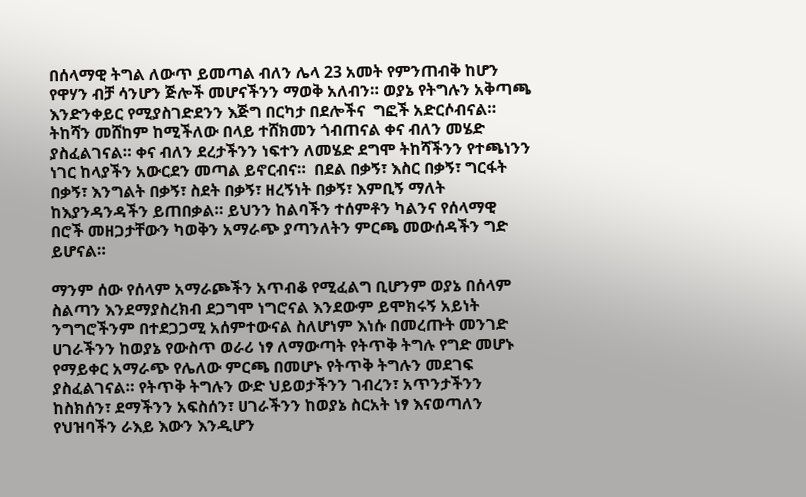በሰላማዊ ትግል ለውጥ ይመጣል ብለን ሌላ 23 አመት የምንጠብቅ ከሆን የዋሃን ብቻ ሳንሆን ጅሎች መሆናችንን ማወቅ አለብን። ወያኔ የትግሉን አቅጣጫ እንድንቀይር የሚያስገድደንን እጅግ በርካታ በደሎችና  ግፎች አድርሶብናል። ትከሻን መሸከም ከሚችለው በላይ ተሸክመን ጎብጠናል ቀና ብለን መሄድ ያስፈልገናል። ቀና ብለን ደረታችንን ነፍተን ለመሄድ ደግሞ ትከሻችንን የተጫነንን ነገር ከላያችን አውርደን መጣል ይኖርብና።  በደል በቃኝ፣ እስር በቃኝ፣ ግርፋት በቃኝ፣ እንግልት በቃኝ፣ ስደት በቃኝ፣ ዘረኝነት በቃኝ፣ እምቢኝ ማለት ከእያንዳንዳችን ይጠበቃል። ይህንን ከልባችን ተሰምቶን ካልንና የሰላማዊ በሮች መዘጋታቸውን ካወቅን አማራጭ ያጣንለትን ምርጫ መውሰዳችን ግድ ይሆናል።

ማንም ሰው የሰላም አማራጮችን አጥብቆ የሚፈልግ ቢሆንም ወያኔ በሰላም ስልጣን እንደማያስረክብ ደጋግሞ ነግሮናል እንደውም ይሞክሩኝ አይነት ንግግሮችንም በተደጋጋሚ አሰምተውናል ስለሆነም እነሱ በመረጡት መንገድ ሀገራችንን ከወያኔ የውስጥ ወራሪ ነፃ ለማውጣት የትጥቅ ትግሉ የግድ መሆኑ የማይቀር አማራጭ የሌለው ምርጫ በመሆኑ የትጥቅ ትግሉን መደገፍ ያስፈልገናል። የትጥቅ ትግሉን ውድ ህይወታችንን ገብረን፣ አጥንታችንን ከስክሰን፣ ደማችንን አፍስሰን፣ ሀገራችንን ከወያኔ ስርአት ነፃ እናወጣለን የህዝባችን ራእይ እውን እንዲሆን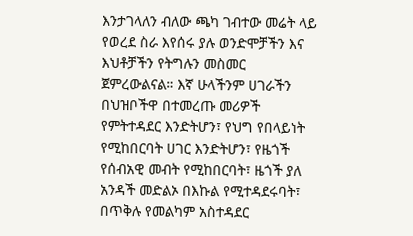እንታገላለን ብለው ጫካ ገብተው መሬት ላይ የወረደ ስራ እየሰሩ ያሉ ወንድሞቻችን እና እህቶቻችን የትግሉን መስመር ጀምረውልናል። እኛ ሁላችንም ሀገራችን በህዝቦችዋ በተመረጡ መሪዎች የምትተዳደር እንድትሆን፣ የህግ የበላይነት የሚከበርባት ሀገር እንድትሆን፣ የዜጎች የሰብአዊ መብት የሚከበርባት፣ ዜጎች ያለ አንዳች መድልኦ በእኩል የሚተዳደሩባት፣ በጥቅሉ የመልካም አስተዳደር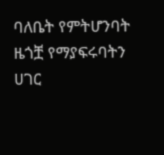ባለቤት የምትሆንባት ዜጎቿ የማያፍሩባትን ሀገር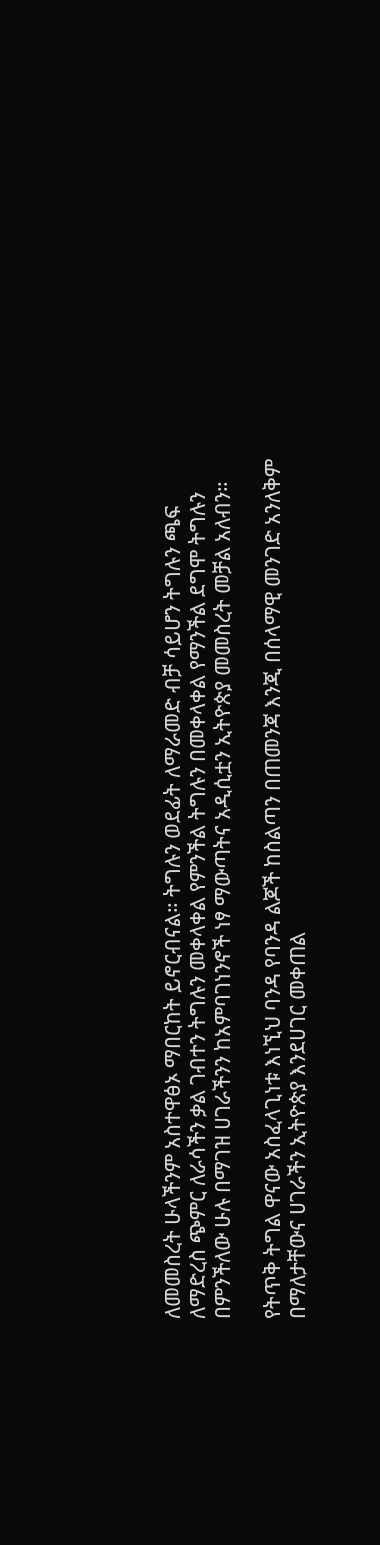ለመመስረት ሁላችንም አስተዋፅኦ ማበርከት ይኖርብናል። ትግሉን ወደፊት ለማራመድ ብቻ ሳይሆን ትግሉን ጫፍ ለማድረስ ጭምር ለራሳችን ቃል ገብተን ትግሉን መቀላቀል የምንችል ትግሉን በመቀላቀል የማንችል ደግሞ ትግሉን በምንችለው ሁሉ በማገዝ ሀገራችንን ከአምባገነንኖች ነፃ ማውጣትና አዲሲቷን ኢትዮጵያ መመስረት መቻል አለብን።

የትጥቅ ትግል ዋናው አስፈላጊነቱ እነኚህ ባንዳ የባንዳ ልጆች ከስልጣን በጠመንጃ እንጂ በሰላማዊ መንገድ አንለቅም በማለታቸውና ሀገራችን ኢትዮጵያ እንደሀገር መቀጠል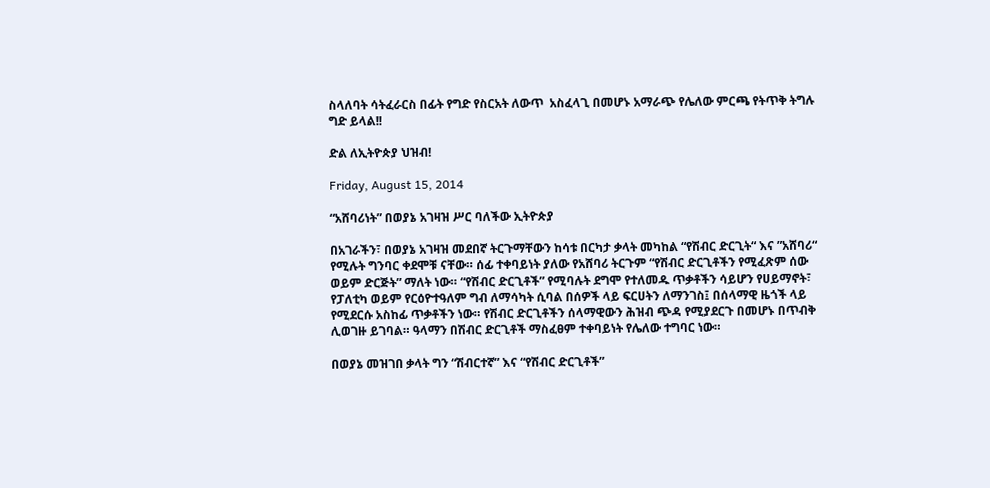ስላለባት ሳትፈራርስ በፊት የግድ የስርአት ለውጥ  አስፈላጊ በመሆኑ አማራጭ የሌለው ምርጫ የትጥቅ ትግሉ ግድ ይላል!!

ድል ለኢትዮጵያ ህዝብ!

Friday, August 15, 2014

“አሸባሪነት” በወያኔ አገዛዝ ሥር ባለችው ኢትዮጵያ

በአገራችን፣ በወያኔ አገዛዝ መደበኛ ትርጉማቸውን ከሳቱ በርካታ ቃላት መካከል “የሽብር ድርጊት“ እና ”አሸባሪ“ የሚሉት ግንባር ቀደሞቹ ናቸው። ሰፊ ተቀባይነት ያለው የአሸባሪ ትርጉም “የሽብር ድርጊቶችን የሚፈጽም ሰው ወይም ድርጅት” ማለት ነው። “የሽብር ድርጊቶች” የሚባሉት ደግሞ የተለመዱ ጥቃቶችን ሳይሆን የሀይማኖት፣ የፓለቲካ ወይም የርዕዮተዓለም ግብ ለማሳካት ሲባል በሰዎች ላይ ፍርሀትን ለማንገስ፤ በሰላማዊ ዜጎች ላይ የሚደርሱ አስከፊ ጥቃቶችን ነው። የሽብር ድርጊቶችን ሰላማዊውን ሕዝብ ጭዳ የሚያደርጉ በመሆኑ በጥብቅ ሊወገዙ ይገባል። ዓላማን በሽብር ድርጊቶች ማስፈፀም ተቀባይነት የሌለው ተግባር ነው።

በወያኔ መዝገበ ቃላት ግን “ሽብርተኛ” እና “የሽብር ድርጊቶች”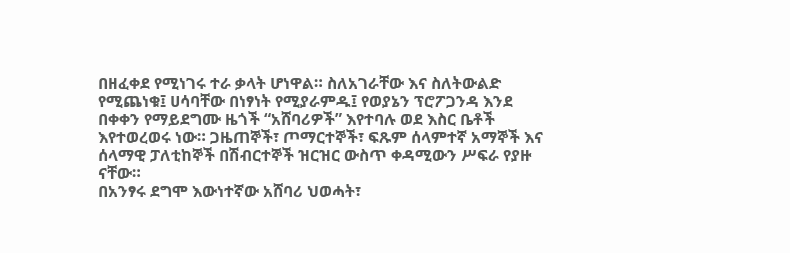በዘፈቀደ የሚነገሩ ተራ ቃላት ሆነዋል። ስለአገራቸው እና ስለትውልድ የሚጨነቁ፤ ሀሳባቸው በነፃነት የሚያራምዱ፤ የወያኔን ፕሮፖጋንዳ እንደ በቀቀን የማይደግሙ ዜጎች “አሸባሪዎች” እየተባሉ ወደ እስር ቤቶች እየተወረወሩ ነው። ጋዜጠኞች፣ ጦማርተኞች፣ ፍጹም ሰላምተኛ አማኞች እና ሰላማዊ ፓለቲከኞች በሽብርተኞች ዝርዝር ውስጥ ቀዳሚውን ሥፍራ የያዙ ናቸው።
በአንፃሩ ደግሞ እውነተኛው አሸባሪ ህወሓት፣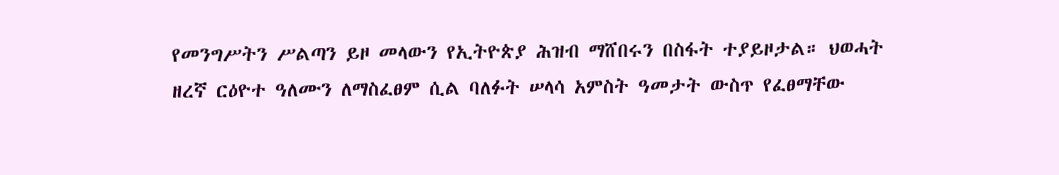የመንግሥትን ሥልጣን ይዞ መላውን የኢትዮጵያ ሕዝብ ማሸበሩን በስፋት ተያይዞታል። ህወሓት ዘረኛ ርዕዮተ ዓለሙን ለማስፈፀም ሲል ባለፉት ሠላሳ አምስት ዓመታት ውስጥ የፈፀማቸው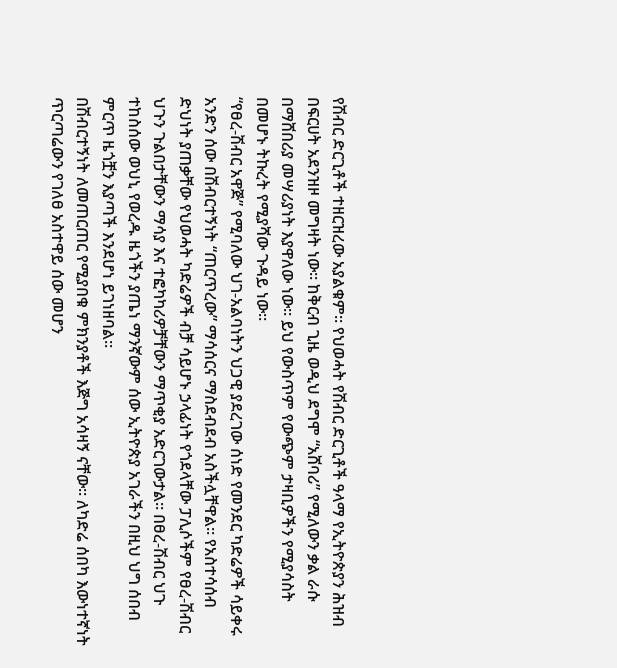የሽብር ድርጊቶች ተዘርዝረው አያልቁም። የህወሓት የሽብር ድርጊቶች ዓላማ የኢትዮጵያን ሕዝብ በፍርሀት አደንዝዞ መግዛት ነው። ከቅርብ ጊዜ ወዲህ ደግሞ “አሸባሪ” የሚለውን ቃል ራሱ በማሸበሪያ መሣሪያነት እያዋለው ነው። ይህ የውስጥም የውጭም ታዛቢዎችን የሚያሳስት በመሆኑ ትኩረት የሚያሻው ጉዳይ ነው።
“የፀረ-ሽብር አዋጅ” የሚባለው ህገ-አልባነትን ህጋዊ ያደረገው ሰነድ የመንደር ካድሬዎች ሳይቀሩ አንድን ሰው በሽብርተኝነት “ጠርጥረው” ማሳሰርና ማስደብደብ አስችሏቸዋል። የአስተሳሰብ ድህነት ያጠቃቸው የህወሓት ካድሬዎች ብቻ ሳይሆኑ ኃላፊነት የጎደላቸው ፓሊሶችም የፀረ-ሽብር ህጉን ጉልበታቸውን ማሳያ እና ተፎካካሪዎቻቸውን ማጥቂያ አድርገውታል። በፀረ-ሽብር ህጉ ተከስሰው ወህኒ የወረዱ ዜጎችን ያጤነ ማንኛውም ሰው ኢትዮጵያ አገራችን በዚህ ህግ ሰበብ ምርጥ ዜጎቿን እያጣች እንደሆነ ይገነዘባል።
በሽብርተኝነት ለመጠርጠር የሚያበቁ ምክንያቶች እጅግ አሳዛኝ ናቸው። ለካድሬ ሰበካ እውነተኛነት ጥርጣሬውን የገለፀ አስተዋይ ሰው መሆን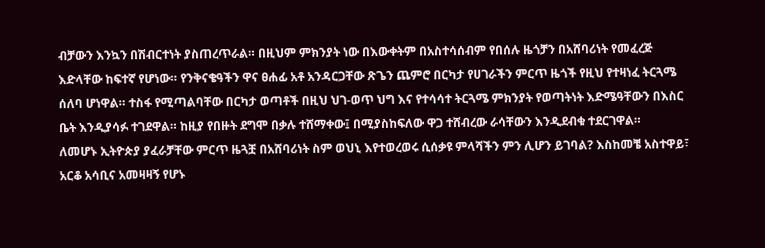ብቻውን እንኳን በሽብርተነት ያስጠረጥራል። በዚህም ምክንያት ነው በእውቀትም በአስተሳሰብም የበሰሉ ዜጎቻን በአሸባሪነት የመፈረጅ እድላቸው ከፍተኛ የሆነው። የንቅናቄዓችን ዋና ፀሐፊ አቶ አንዳርጋቸው ጽጌን ጨምሮ በርካታ የሀገራችን ምርጥ ዜጎች የዚህ የተዛነፈ ትርጓሜ ሰለባ ሆነዋል። ተስፋ የሚጣልባቸው በርካታ ወጣቶች በዚህ ህገ-ወጥ ህግ እና የተሳሳተ ትርጓሜ ምክንያት የወጣትነት እድሜዓቸውን በእስር ቤት እንዲያሳፉ ተገደዋል። ከዚያ የበዙት ደግሞ በቃሉ ተሸማቀው፤ በሚያስከፍለው ዋጋ ተሸብረው ራሳቸውን እንዲደብቁ ተደርገዋል።
ለመሆኑ ኢትዮጵያ ያፈራቻቸው ምርጥ ዜጓቿ በአሸባሪነት ስም ወህኒ እየተወረወሩ ሲሰቃዩ ምላሻችን ምን ሊሆን ይገባል? እስከመቼ አስተዋይ፣ አርቆ አሳቢና አመዛዛኝ የሆኑ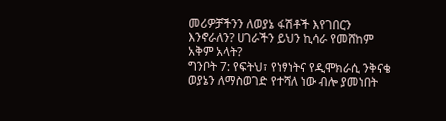መሪዎቻችንን ለወያኔ ፋሽቶች እየገበርን እንኖራለን? ሀገራችን ይህን ኪሳራ የመሸከም አቅም አላት?
ግንቦት 7: የፍትህ፣ የነፃነትና የዲሞክራሲ ንቅናቄ ወያኔን ለማስወገድ የተሻለ ነው ብሎ ያመነበት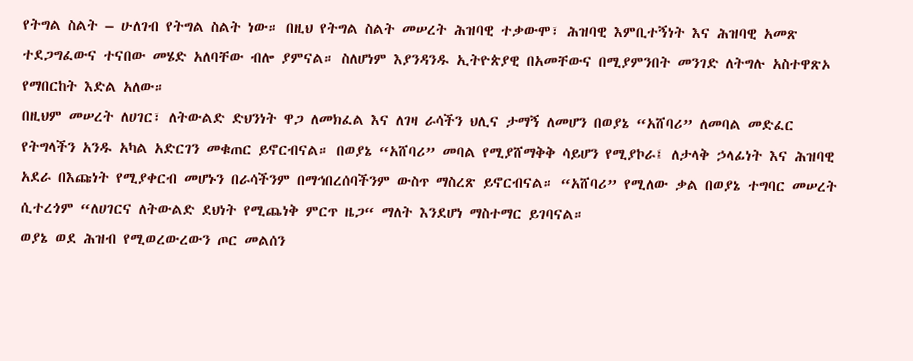የትግል ስልት – ሁለገብ የትግል ስልት ነው። በዚህ የትግል ስልት መሠረት ሕዝባዊ ተቃውሞ፣ ሕዝባዊ እምቢተኝነት እና ሕዝባዊ አመጽ ተደጋግፈውና ተናበው መሄድ አለባቸው ብሎ ያምናል። ስለሆነም እያንዳንዱ ኢትዮጵያዊ በአመቸውና በሚያምንበት መንገድ ለትግሉ አስተዋጽኦ የማበርከት እድል አለው።
በዚህም መሠረት ለሀገር፣ ለትውልድ ድህንነት ዋጋ ለመክፈል እና ለገዛ ራሳችን ህሊና ታማኝ ለመሆን በወያኔ “አሸባሪ” ለመባል መድፈር የትግላችን አንዱ አካል አድርገን መቁጠር ይኖርብናል። በወያኔ “አሸባሪ” መባል የሚያሸማቅቅ ሳይሆን የሚያኮራ፤ ለታላቅ ኃላፊነት እና ሕዝባዊ አደራ በእጩነት የሚያቀርብ መሆኑን በራሳችንም በማኅበረሰባችንም ውስጥ ማስረጽ ይኖርብናል። “አሸባሪ” የሚለው ቃል በወያኔ ተግባር መሠረት ሲተረጎም “ለሀገርና ለትውልድ ደህነት የሚጨነቅ ምርጥ ዜጋ“ ማለት እንደሆነ ማስተማር ይገባናል።
ወያኔ ወደ ሕዝብ የሚወረውረውን ጦር መልሰን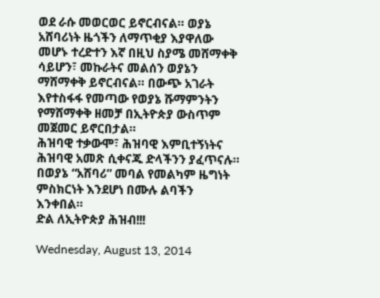ወደ ራሱ መወርወር ይኖርብናል። ወያኔ አሸባሪነት ዜጎችን ለማጥቂያ እያዋለው መሆኑ ተረድተን እኛ በዚህ ስያሜ መሸማቀቅ ሳይሆን፣ መኩራትና መልሰን ወያኔን ማሸማቀቅ ይኖርብናል። በውጭ አገራት እየተስፋፋ የመጣው የወያኔ ሹማምንትን የማሸማቀቅ ዘመቻ በኢትዮጵያ ውስጥም መጀመር ይኖርበታል።
ሕዝባዊ ተቃውሞ፣ ሕዝባዊ እምቢተኝነትና ሕዝባዊ አመጽ ሲቀናጁ ድላችንን ያፈጥናሉ። በወያኔ “አሸባሪ” መባል የመልካም ዜግነት ምስክርነት እንደሆነ በሙሉ ልባችን እንቀበል።
ድል ለኢትዮጵያ ሕዝብ!!!

Wednesday, August 13, 2014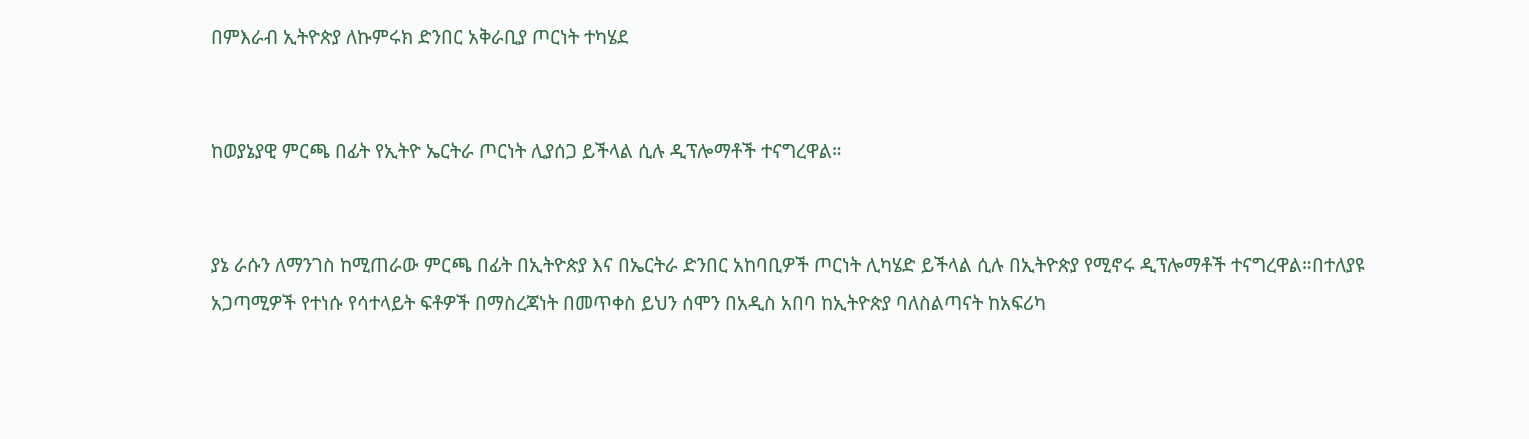በምእራብ ኢትዮጵያ ለኩምሩክ ድንበር አቅራቢያ ጦርነት ተካሄደ


ከወያኔያዊ ምርጫ በፊት የኢትዮ ኤርትራ ጦርነት ሊያሰጋ ይችላል ሲሉ ዲፕሎማቶች ተናግረዋል።


ያኔ ራሱን ለማንገስ ከሚጠራው ምርጫ በፊት በኢትዮጵያ እና በኤርትራ ድንበር አከባቢዎች ጦርነት ሊካሄድ ይችላል ሲሉ በኢትዮጵያ የሚኖሩ ዲፕሎማቶች ተናግረዋል።በተለያዩ አጋጣሚዎች የተነሱ የሳተላይት ፍቶዎች በማስረጃነት በመጥቀስ ይህን ሰሞን በአዲስ አበባ ከኢትዮጵያ ባለስልጣናት ከአፍሪካ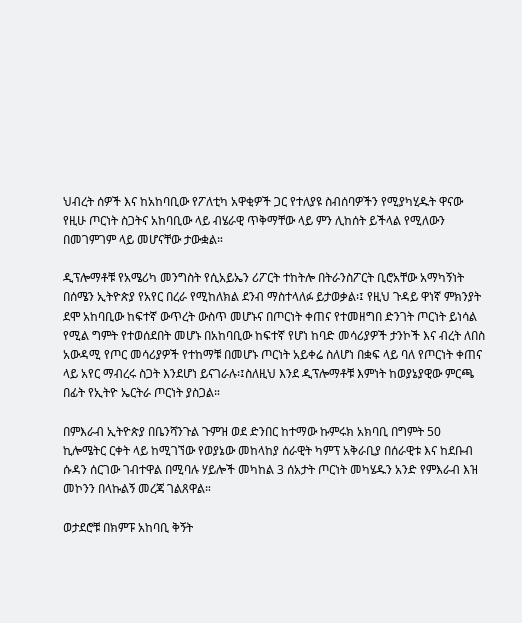ህብረት ሰዎች እና ከአከባቢው የፖለቲካ አዋቂዎች ጋር የተለያዩ ስብሰባዎችን የሚያካሂዱት ዋናው የዚሁ ጦርነት ስጋትና አከባቢው ላይ ብሄራዊ ጥቅማቸው ላይ ምን ሊከሰት ይችላል የሚለውን በመገምገም ላይ መሆናቸው ታውቋል።

ዲፕሎማቶቹ የአሜሪካ መንግስት የሲአይኤን ሪፖርት ተከትሎ በትራንስፖርት ቢሮአቸው አማካኝነት በሰሜን ኢትዮጵያ የአየር በረራ የሚከለክል ደንብ ማስተላለፉ ይታወቃል፡፤ የዚህ ጉዳይ ዋነኛ ምክንያት ደሞ አከባቢው ከፍተኛ ውጥረት ውስጥ መሆኑና በጦርነት ቀጠና የተመዘግበ ድንገት ጦርነት ይነሳል የሚል ግምት የተወሰደበት መሆኑ በአከባቢው ከፍተኛ የሆነ ከባድ መሳሪያዎች ታንኮች እና ብረት ለበስ አውዳሚ የጦር መሳሪያዎች የተከማቹ በመሆኑ ጦርነት አይቀሬ ስለሆነ በቋፍ ላይ ባለ የጦርነት ቀጠና ላይ አየር ማብረሩ ስጋት እንደሆነ ይናገራሉ፡፤ስለዚህ እንደ ዲፕሎማቶቹ እምነት ከወያኔያዊው ምርጫ በፊት የኢትዮ ኤርትራ ጦርነት ያስጋል።

በምእራብ ኢትዮጵያ በቤንሻንጉል ጉምዝ ወደ ድንበር ከተማው ኩምሩክ አክባቢ በግምት 50 ኪሎሜትር ርቀት ላይ ከሚገኘው የወያኔው መከላከያ ሰራዊት ካምፕ አቅራቢያ በሰራዊቱ እና ከደቡብ ሱዳን ሰርገው ገብተዋል በሚባሉ ሃይሎች መካከል 3 ሰአታት ጦርነት መካሄዱን አንድ የምእራብ እዝ መኮንን በላኩልኝ መረጃ ገልጸዋል።

ወታደሮቹ በክምፑ አከባቢ ቅኝት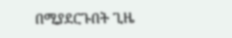በሚያደርጉበት ጊዜ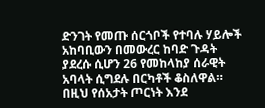ድንገት የመጡ ሰርጎቦች የተባሉ ሃይሎች አከባቢውን በመውረር ከባድ ጉዳት ያደረሱ ሲሆን 26 የመከላከያ ሰራዊት አባላት ሲግደሉ በርካቶች ቆስለዋል። በዚህ የሰአታት ጦርነት እንደ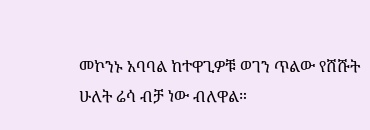መኮንኑ አባባል ከተዋጊዎቹ ወገን ጥልው የሸሹት ሁለት ሬሳ ብቻ ነው ብለዋል።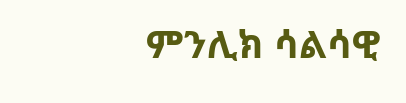ምንሊክ ሳልሳዊ